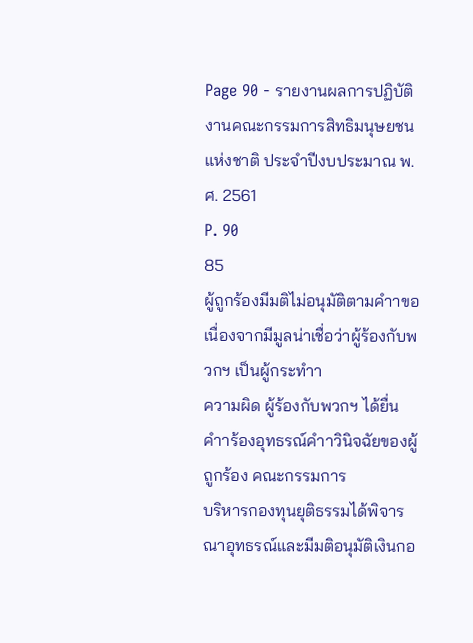Page 90 - รายงานผลการปฏิบัติงานคณะกรรมการสิทธิมนุษยชนแห่งชาติ ประจำปีงบประมาณ พ.ศ. 2561
P. 90
85
ผู้ถูกร้องมีมติไม่อนุมัติตามคำาขอ เนื่องจากมีมูลน่าเชื่อว่าผู้ร้องกับพวกฯ เป็นผู้กระทำา
ความผิด ผู้ร้องกับพวกฯ ได้ยื่นคำาร้องอุทธรณ์คำาวินิจฉัยของผู้ถูกร้อง คณะกรรมการ
บริหารกองทุนยุติธรรมได้พิจารณาอุทธรณ์และมีมติอนุมัติเงินกอ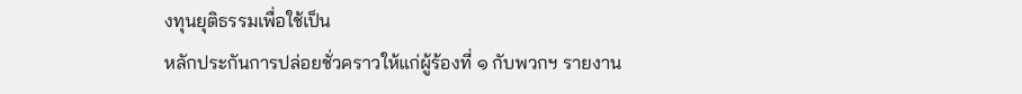งทุนยุติธรรมเพื่อใช้เป็น
หลักประกันการปล่อยชั่วคราวให้แก่ผู้ร้องที่ ๑ กับพวกฯ รายงาน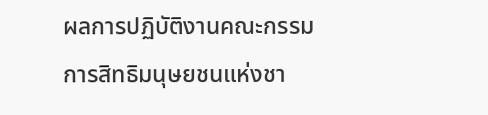ผลการปฏิบัติงานคณะกรรมการสิทธิมนุษยชนแห่งชา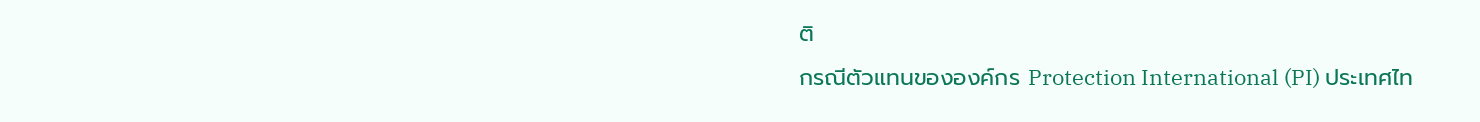ติ
กรณีตัวแทนขององค์กร Protection International (PI) ประเทศไท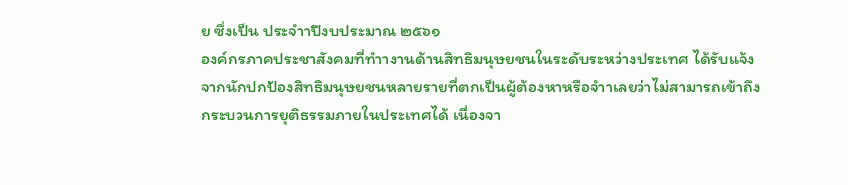ย ซึ่งเป็น ประจำาปีงบประมาณ ๒๕๖๑
องค์กรภาคประชาสังคมที่ทำางานด้านสิทธิมนุษยชนในระดับระหว่างประเทศ ได้รับแจ้ง
จากนักปกป้องสิทธิมนุษยชนหลายรายที่ตกเป็นผู้ต้องหาหรือจำาเลยว่าไม่สามารถเข้าถึง
กระบวนการยุติธรรมภายในประเทศได้ เนื่องจา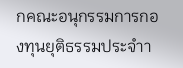กคณะอนุกรรมการกองทุนยุติธรรมประจำา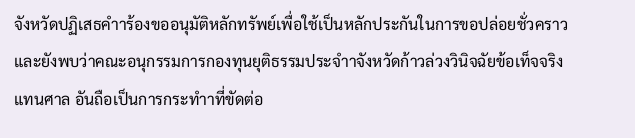จังหวัดปฏิเสธคำาร้องขออนุมัติหลักทรัพย์เพื่อใช้เป็นหลักประกันในการขอปล่อยชั่วคราว
และยังพบว่าคณะอนุกรรมการกองทุนยุติธรรมประจำาจังหวัดก้าวล่วงวินิจฉัยข้อเท็จจริง
แทนศาล อันถือเป็นการกระทำาที่ขัดต่อ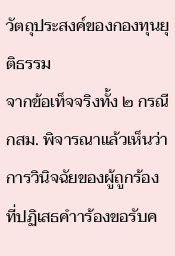วัตถุประสงค์ของกองทุนยุติธรรม
จากข้อเท็จจริงทั้ง ๒ กรณี กสม. พิจารณาแล้วเห็นว่า การวินิจฉัยของผู้ถูกร้อง
ที่ปฏิเสธคำาร้องขอรับค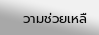วามช่วยเหลื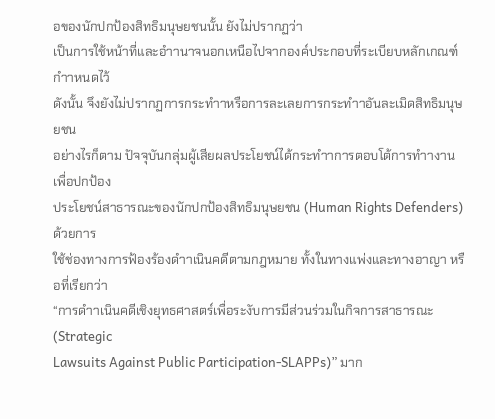อของนักปกป้องสิทธิมนุษยชนนั้น ยังไม่ปรากฏว่า
เป็นการใช้หน้าที่และอำานาจนอกเหนือไปจากองค์ประกอบที่ระเบียบหลักเกณฑ์กำาหนดไว้
ดังนั้น จึงยังไม่ปรากฏการกระทำาหรือการละเลยการกระทำาอันละเมิดสิทธิมนุษยชน
อย่างไรก็ตาม ปัจจุบันกลุ่มผู้เสียผลประโยชน์ได้กระทำาการตอบโต้การทำางานเพื่อปกป้อง
ประโยชน์สาธารณะของนักปกป้องสิทธิมนุษยชน (Human Rights Defenders) ด้วยการ
ใช้ช่องทางการฟ้องร้องดำาเนินคดีตามกฎหมาย ทั้งในทางแพ่งและทางอาญา หรือที่เรียกว่า
“การดำาเนินคดีเชิงยุทธศาสตร์เพื่อระงับการมีส่วนร่วมในกิจการสาธารณะ (Strategic
Lawsuits Against Public Participation-SLAPPs)” มาก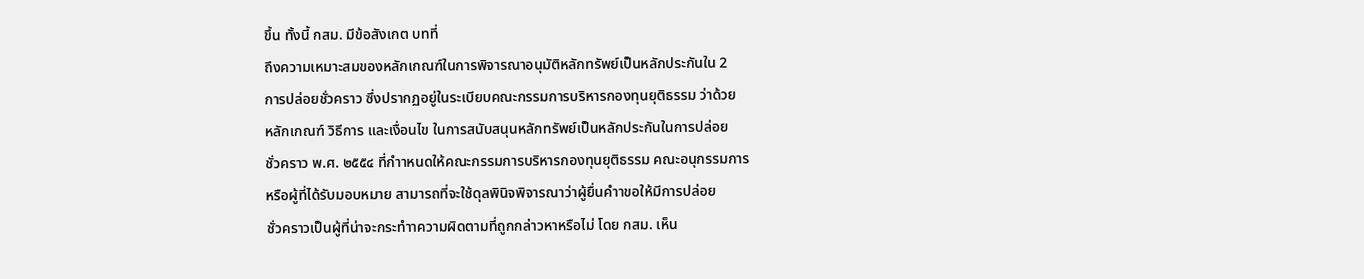ขึ้น ทั้งนี้ กสม. มีข้อสังเกต บทที่
ถึงความเหมาะสมของหลักเกณฑ์ในการพิจารณาอนุมัติหลักทรัพย์เป็นหลักประกันใน 2
การปล่อยชั่วคราว ซึ่งปรากฏอยู่ในระเบียบคณะกรรมการบริหารกองทุนยุติธรรม ว่าด้วย
หลักเกณฑ์ วิธีการ และเงื่อนไข ในการสนับสนุนหลักทรัพย์เป็นหลักประกันในการปล่อย
ชั่วคราว พ.ศ. ๒๕๕๔ ที่กำาหนดให้คณะกรรมการบริหารกองทุนยุติธรรม คณะอนุกรรมการ
หรือผู้ที่ได้รับมอบหมาย สามารถที่จะใช้ดุลพินิจพิจารณาว่าผู้ยื่นคำาขอให้มีการปล่อย
ชั่วคราวเป็นผู้ที่น่าจะกระทำาความผิดตามที่ถูกกล่าวหาหรือไม่ โดย กสม. เห็น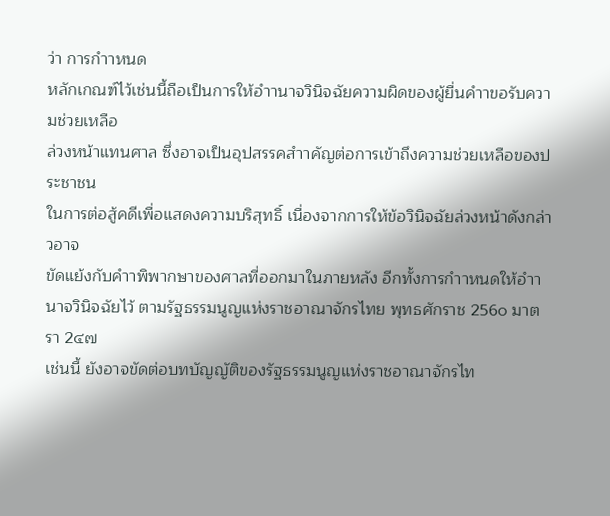ว่า การกำาหนด
หลักเกณฑ์ไว้เช่นนี้ถือเป็นการให้อำานาจวินิจฉัยความผิดของผู้ยื่นคำาขอรับความช่วยเหลือ
ล่วงหน้าแทนศาล ซึ่งอาจเป็นอุปสรรคสำาคัญต่อการเข้าถึงความช่วยเหลือของประชาชน
ในการต่อสู้คดีเพื่อแสดงความบริสุทธิ์ เนื่องจากการให้ข้อวินิจฉัยล่วงหน้าดังกล่าวอาจ
ขัดแย้งกับคำาพิพากษาของศาลที่ออกมาในภายหลัง อีกทั้งการกำาหนดให้อำานาจวินิจฉัยไว้ ตามรัฐธรรมนูญแห่งราชอาณาจักรไทย พุทธศักราช 256๐ มาตรา 2๔๗
เช่นนี้ ยังอาจขัดต่อบทบัญญัติของรัฐธรรมนูญแห่งราชอาณาจักรไท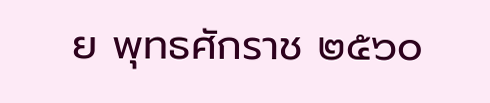ย พุทธศักราช ๒๕๖๐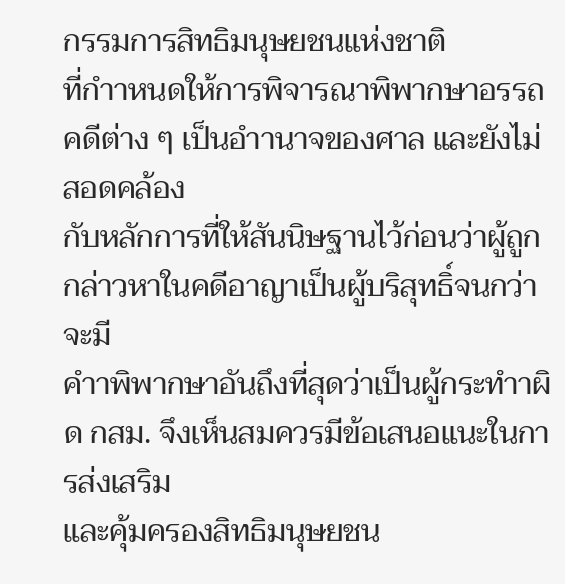กรรมการสิทธิมนุษยชนแห่งชาติ
ที่กำาหนดให้การพิจารณาพิพากษาอรรถคดีต่าง ๆ เป็นอำานาจของศาล และยังไม่สอดคล้อง
กับหลักการที่ให้สันนิษฐานไว้ก่อนว่าผู้ถูกกล่าวหาในคดีอาญาเป็นผู้บริสุทธิ์จนกว่าจะมี
คำาพิพากษาอันถึงที่สุดว่าเป็นผู้กระทำาผิด กสม. จึงเห็นสมควรมีข้อเสนอแนะในการส่งเสริม
และคุ้มครองสิทธิมนุษยชน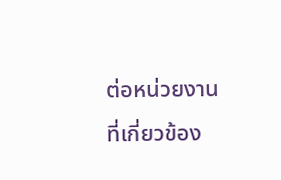ต่อหน่วยงานที่เกี่ยวข้อง